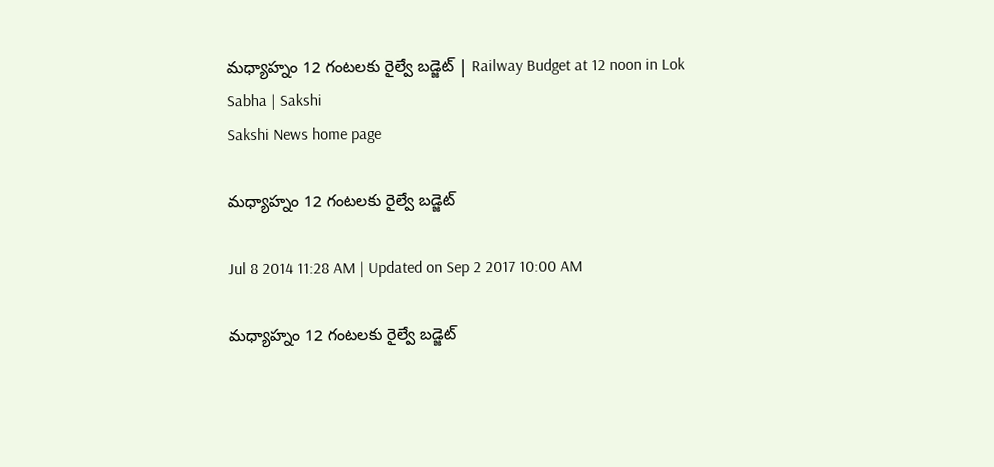మధ్యాహ్నం 12 గంటలకు రైల్వే బడ్జెట్ | Railway Budget at 12 noon in Lok Sabha | Sakshi
Sakshi News home page

మధ్యాహ్నం 12 గంటలకు రైల్వే బడ్జెట్

Jul 8 2014 11:28 AM | Updated on Sep 2 2017 10:00 AM

మధ్యాహ్నం 12 గంటలకు రైల్వే బడ్జెట్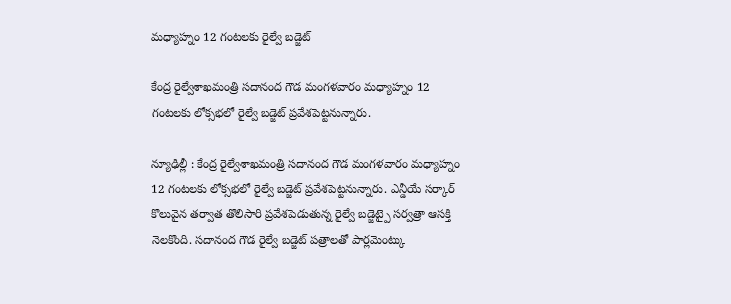మధ్యాహ్నం 12 గంటలకు రైల్వే బడ్జెట్

కేంద్ర రైల్వేశాఖమంత్రి సదానంద గౌడ మంగళవారం మధ్యాహ్నం 12 గంటలకు లోక్సభలో రైల్వే బడ్జెట్ ప్రవేశపెట్టనున్నారు.

న్యూఢిల్లీ : కేంద్ర రైల్వేశాఖమంత్రి సదానంద గౌడ మంగళవారం మధ్యాహ్నం 12 గంటలకు లోక్సభలో రైల్వే బడ్జెట్ ప్రవేశపెట్టనున్నారు. ఎన్డీయే సర్కార్ కొలువైన తర్వాత తొలిసారి ప్రవేశపెడుతున్న రైల్వే బడ్జెట్పై సర్వత్రా ఆసక్తి నెలకొంది. సదానంద గౌడ రైల్వే బడ్జెట్ పత్రాలతో పార్లమెంట్కు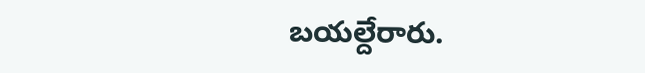బయల్దేరారు.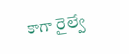కాగా రైల్వే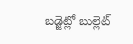బడ్జెట్లో బుల్లెట్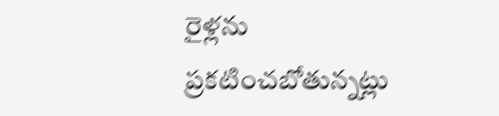రైళ్లను ప్రకటించబోతున్నట్లు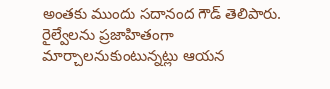అంతకు ముందు సదానంద గౌడ్ తెలిపారు. రైల్వేలను ప్రజాహితంగా మార్చాలనుకుంటున్నట్లు ఆయన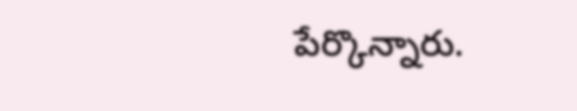పేర్కొన్నారు.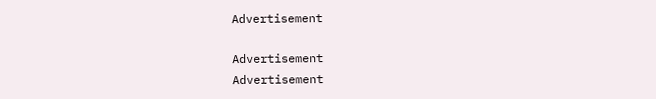Advertisement

Advertisement
Advertisement